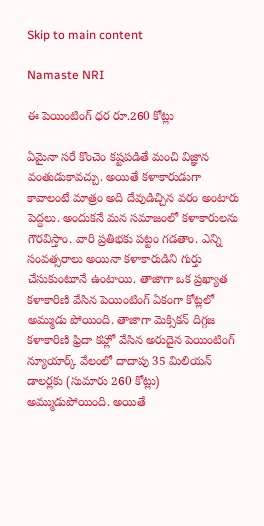Skip to main content

Namaste NRI

ఈ పెయింటింగ్ ధర రూ.260 కోట్లు

ఏమైనా సరే కొంచెం కష్టపడితే మంచి విజ్ఞాన వంతుడుకావచ్చు. అయితే కళాకారుడుగా కావాలంటే మాత్రం అది దేవుడిచ్చిన వరం అంటారు పెద్దలు. అందుకనే మన సమాజంలో కళాకారులను గౌరవిస్తాం. వారి ప్రతిభకు పట్టం గడతాం. ఎన్ని సంవత్సరాలు అయినా కళాకారుడిని గుర్తు చేసుకుంటూనే ఉంటాయి. తాజాగా ఒక ప్రఖ్యాత కళాకారిణి వేసిన పెయింటింగ్‌ ఏకంగా కోట్లలో అమ్ముడు పోయింది. తాజాగా మెక్సికన్‌ దిగ్గజ కళాకారిణి ఫ్రిదా కహ్లో వేసిన అరుదైన పెయింటింగ్‌ న్యూయార్క్‌ వేలంలో దాదాపు 35 మిలియన్‌ డాలర్లకు (సుమారు 260 కోట్లు) అమ్ముడుపోయింది. అయితే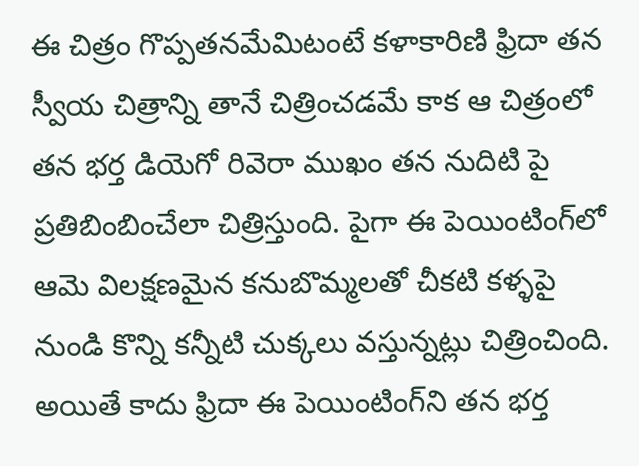ఈ చిత్రం గొప్పతనమేమిటంటే కళాకారిణి ఫ్రిదా తన స్వీయ చిత్రాన్ని తానే చిత్రించడమే కాక ఆ చిత్రంలో తన భర్త డియెగో రివెరా ముఖం తన నుదిటి పై ప్రతిబింబించేలా చిత్రిస్తుంది. పైగా ఈ పెయింటింగ్‌లో ఆమె విలక్షణమైన కనుబొమ్మలతో చీకటి కళ్ళపై నుండి కొన్ని కన్నీటి చుక్కలు వస్తున్నట్లు చిత్రించింది. అయితే కాదు ఫ్రిదా ఈ పెయింటింగ్‌ని తన భర్త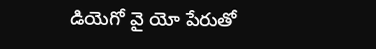డియెగో వై యో పేరుతో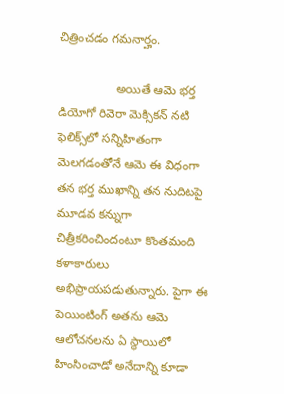చిత్రించడం గమనార్హం.

                 అయితే ఆమె భర్త డియోగో రివెరా మెక్సికన్‌ నటి ఫెలిక్స్‌లో సన్నిహితంగా మెలగడంతోనే ఆమె ఈ విధంగా తన భర్త ముఖాన్ని తన నుదిటపై మూడవ కన్నుగా చిత్రీకరించిందంటూ కొంతమంది కళాకారులు అభిప్రాయపడుతున్నారు. పైగా ఈ పెయింటింగ్‌ అతను ఆమె ఆలోచనలను ఏ స్థాయిలో హింసించాడో అనేదాన్ని కూడా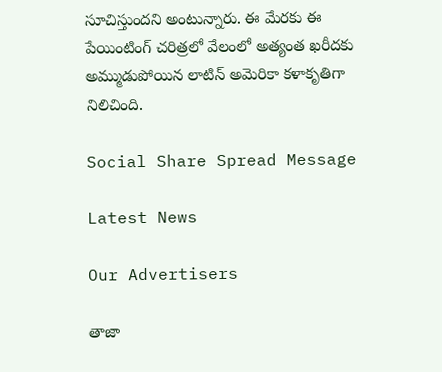సూచిస్తుందని అంటున్నారు. ఈ మేరకు ఈ పేయింటింగ్‌ చరిత్రలో వేలంలో అత్యంత ఖరీదకు అమ్ముడుపోయిన లాటిన్‌ అమెరికా కళాకృతిగా నిలిచింది.

Social Share Spread Message

Latest News

Our Advertisers

తాజా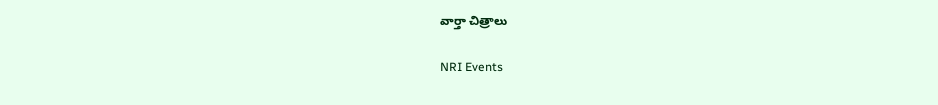వార్తా చిత్రాలు

NRI Events